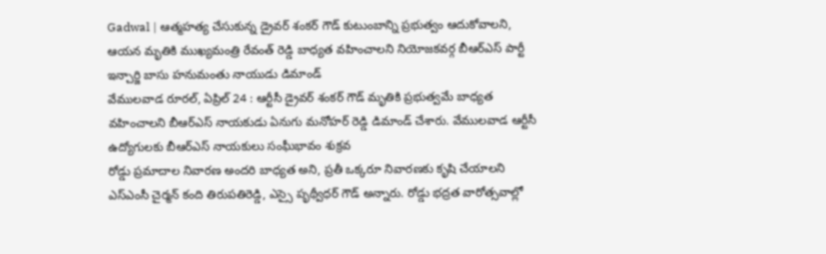Gadwal | ఆత్మహత్య చేసుకున్న డ్రైవర్ శంకర్ గౌడ్ కుటుంబాన్ని ప్రభుత్వం ఆదుకోవాలని, ఆయన మృతికి ముఖ్యమంత్రి రేవంత్ రెడ్డి బాధ్యత వహించాలని నియోజకవర్గ బీఆర్ఎస్ పార్టీ ఇన్చార్జి బాసు హనుమంతు నాయుడు డిమాండ్
వేములవాడ రూరల్, ఏప్రిల్ 24 : ఆర్టీసీ డ్రైవర్ శంకర్ గౌడ్ మృతికి ప్రభుత్వమే బాధ్యత వహించాలని బీఆర్ఎస్ నాయకుడు ఏనుగు మనోహర్ రెడ్డి డిమాండ్ చేశారు. వేములవాడ ఆర్టీసీ ఉద్యోగులకు బీఆర్ఎస్ నాయకులు సంఘీభావం శుక్రవ
రోడ్డు ప్రమాదాల నివారణ అందరి బాధ్యత అని, ప్రతీ ఒక్కరూ నివారణకు కృషి చేయాలని ఎస్ఎంసీ చైర్మన్ కంది తిరుపతిరెడ్డి, ఎస్సై పృథ్వీధర్ గౌడ్ అన్నారు. రోడ్డు భద్రత వారోత్సవాల్లో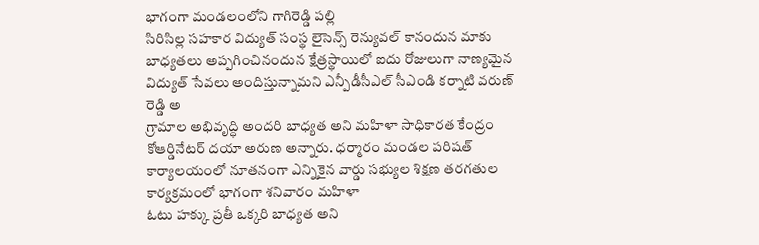భాగంగా మండలంలోని గాగిరెడ్డి పల్లి
సిరిసిల్ల సహకార విద్యుత్ సంస్థ లైసెన్స్ రెన్యువల్ కానందున మాకు బాధ్యతలు అప్పగించినందున క్షేత్రస్థాయిలో ఐదు రోజులుగా నాణ్యమైన విద్యుత్ సేవలు అందిస్తున్నామని ఎన్పీడీసీఎల్ సీఎండి కర్నాటి వరుణ్ రెడ్డి అ
గ్రామాల అభివృద్ధి అందరి బాధ్యత అని మహిళా సాధికారత కేంద్రం కోఆర్డినేటర్ దయా అరుణ అన్నారు. ధర్మారం మండల పరిషత్ కార్యాలయంలో నూతనంగా ఎన్నికైన వార్డు సభ్యుల శిక్షణ తరగతుల కార్యక్రమంలో భాగంగా శనివారం మహిళా
ఓటు హక్కు ప్రతీ ఒక్కరి బాధ్యత అని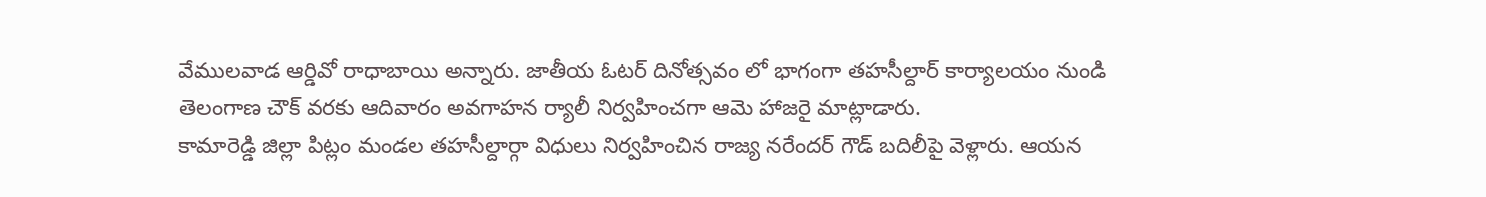వేములవాడ ఆర్డివో రాధాబాయి అన్నారు. జాతీయ ఓటర్ దినోత్సవం లో భాగంగా తహసీల్దార్ కార్యాలయం నుండి తెలంగాణ చౌక్ వరకు ఆదివారం అవగాహన ర్యాలీ నిర్వహించగా ఆమె హాజరై మాట్లాడారు.
కామారెడ్డి జిల్లా పిట్లం మండల తహసీల్దార్గా విధులు నిర్వహించిన రాజ్య నరేందర్ గౌడ్ బదిలీపై వెళ్లారు. ఆయన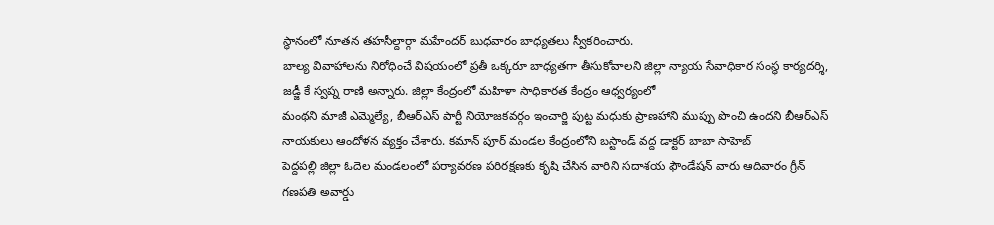స్థానంలో నూతన తహసీల్దార్గా మహేందర్ బుధవారం బాధ్యతలు స్వీకరించారు.
బాల్య వివాహాలను నిరోధించే విషయంలో ప్రతీ ఒక్కరూ బాధ్యతగా తీసుకోవాలని జిల్లా న్యాయ సేవాధికార సంస్థ కార్యదర్శి, జడ్జీ కే స్వప్న రాణి అన్నారు. జిల్లా కేంద్రంలో మహిళా సాధికారత కేంద్రం ఆధ్వర్యంలో
మంథని మాజీ ఎమ్మెల్యే, బీఆర్ఎస్ పార్టీ నియోజకవర్గం ఇంచార్జి పుట్ట మధుకు ప్రాణహాని ముప్పు పొంచి ఉందని బీఆర్ఎస్ నాయకులు ఆందోళన వ్యక్తం చేశారు. కమాన్ పూర్ మండల కేంద్రంలోని బస్టాండ్ వద్ద డాక్టర్ బాబా సాహెబ్
పెద్దపల్లి జిల్లా ఓదెల మండలంలో పర్యావరణ పరిరక్షణకు కృషి చేసిన వారిని సదాశయ ఫౌండేషన్ వారు ఆదివారం గ్రీన్ గణపతి అవార్డు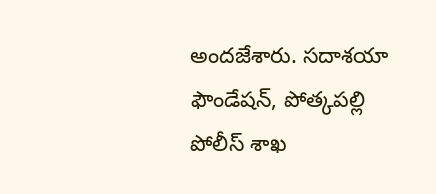అందజేశారు. సదాశయా ఫౌండేషన్, పోత్కపల్లి పోలీస్ శాఖ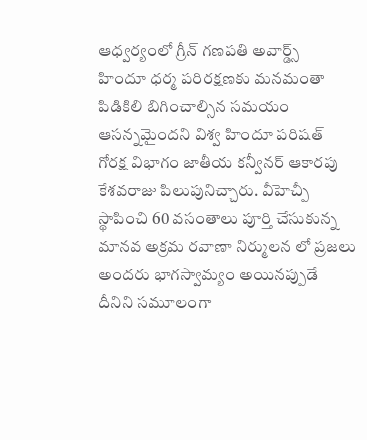ఆధ్వర్యంలో గ్రీన్ గణపతి అవార్డ్స్
హిందూ ధర్మ పరిరక్షణకు మనమంతా పిడికిలి బిగించాల్సిన సమయం ఆసన్నమైందని విశ్వ హిందూ పరిషత్ గోరక్ష విభాగం జాతీయ కన్వీనర్ ఆకారపు కేశవరాజు పిలుపునిచ్చారు. వీహెచ్పీ స్థాపించి 60 వసంతాలు పూర్తి చేసుకున్న
మానవ అక్రమ రవాణా నిర్ములన లో ప్రజలు అందరు భాగస్వామ్యం అయినప్పుడే దీనిని సమూలంగా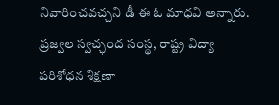నివారించవచ్చని డీ ఈ ఓ మాధవి అన్నారు. ప్రజ్వల స్వచ్ఛంద సంస్థ, రాష్ట్ర విద్యా పరిశోధన శిక్షణా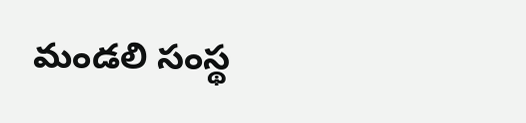మండలి సంస్థ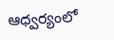ఆధ్వర్యంలో